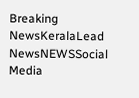Breaking NewsKeralaLead NewsNEWSSocial Media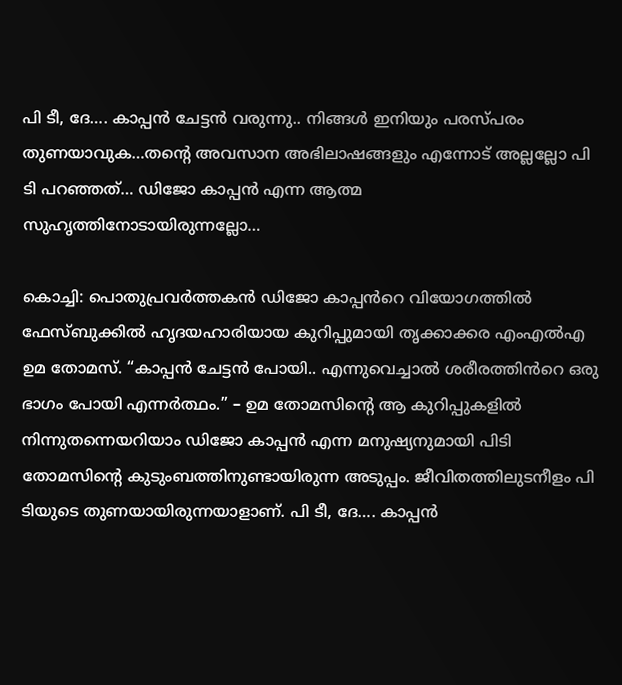പി ടീ, ദേ…. കാപ്പൻ ചേട്ടൻ വരുന്നു.. നിങ്ങൾ ഇനിയും പരസ്പരം തുണയാവുക…തന്റെ അവസാന അഭിലാഷങ്ങളും എന്നോട് അല്ലല്ലോ പി ടി പറഞ്ഞത്… ഡിജോ കാപ്പൻ എന്ന ആത്മ സുഹൃത്തിനോടായിരുന്നല്ലോ…

കൊച്ചി: പൊതുപ്രവർത്തകൻ ഡിജോ കാപ്പൻറെ വിയോഗത്തിൽ ഫേസ്ബുക്കിൽ ഹൃദയഹാരിയായ കുറിപ്പുമായി തൃക്കാക്കര എംഎൽഎ ഉമ തോമസ്. “കാപ്പൻ ചേട്ടൻ പോയി.. എന്നുവെച്ചാൽ ശരീരത്തിൻറെ ഒരു ഭാഗം പോയി എന്നർത്ഥം.” – ഉമ തോമസിന്റെ ആ കുറിപ്പുകളിൽ നിന്നുതന്നെയറിയാം ഡിജോ കാപ്പൻ എന്ന മനുഷ്യനുമായി പിടി തോമസിന്റെ കുടുംബത്തിനുണ്ടായിരുന്ന അടുപ്പം. ജീവിതത്തിലുടനീളം പി ടിയുടെ തുണയായിരുന്നയാളാണ്. പി ടീ, ദേ…. കാപ്പൻ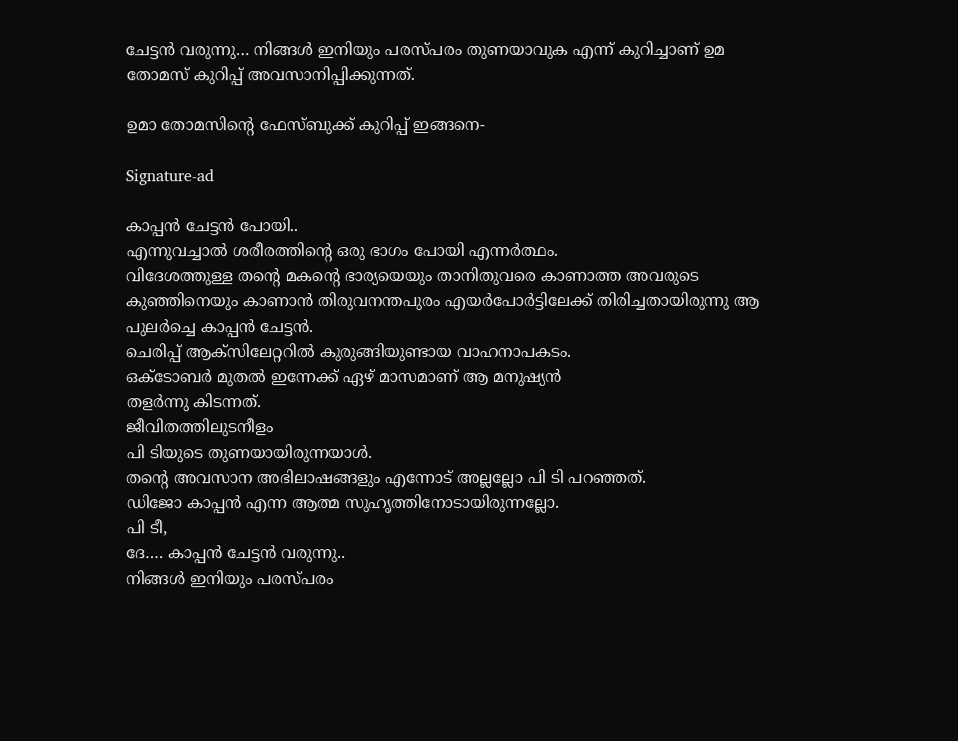ചേട്ടൻ വരുന്നു… നിങ്ങൾ ഇനിയും പരസ്പരം തുണയാവുക എന്ന് കുറിച്ചാണ് ഉമ തോമസ് കുറിപ്പ് അവസാനിപ്പിക്കുന്നത്.

ഉമാ തോമസിന്റെ ഫേസ്ബുക്ക് കുറിപ്പ് ഇങ്ങനെ-

Signature-ad

കാപ്പൻ ചേട്ടൻ പോയി..
എന്നുവച്ചാൽ ശരീരത്തിന്റെ ഒരു ഭാഗം പോയി എന്നർത്ഥം.
വിദേശത്തുള്ള തന്റെ മകന്റെ ഭാര്യയെയും താനിതുവരെ കാണാത്ത അവരുടെ കുഞ്ഞിനെയും കാണാൻ തിരുവനന്തപുരം എയർപോർട്ടിലേക്ക് തിരിച്ചതായിരുന്നു ആ പുലർച്ചെ കാപ്പൻ ചേട്ടൻ.
ചെരിപ്പ് ആക്സിലേറ്ററിൽ കുരുങ്ങിയുണ്ടായ വാഹനാപകടം.
ഒക്ടോബർ മുതൽ ഇന്നേക്ക് ഏഴ് മാസമാണ് ആ മനുഷ്യൻ
തളർന്നു കിടന്നത്.
ജീവിതത്തിലുടനീളം
പി ടിയുടെ തുണയായിരുന്നയാൾ.
തന്റെ അവസാന അഭിലാഷങ്ങളും എന്നോട് അല്ലല്ലോ പി ടി പറഞ്ഞത്.
ഡിജോ കാപ്പൻ എന്ന ആത്മ സുഹൃത്തിനോടായിരുന്നല്ലോ.
പി ടീ,
ദേ…. കാപ്പൻ ചേട്ടൻ വരുന്നു..
നിങ്ങൾ ഇനിയും പരസ്പരം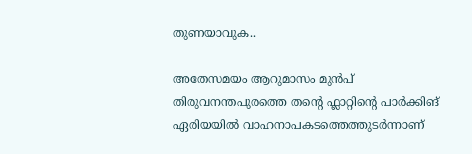തുണയാവുക..

അതേസമയം ആറുമാസം മുൻപ് തിരുവനന്തപുരത്തെ തന്റെ ഫ്ലാറ്റിന്റെ പാർക്കിങ് ഏരിയയിൽ വാഹനാപകടത്തെത്തുടർന്നാണ്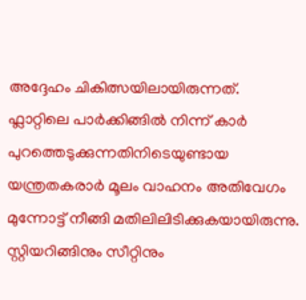അദ്ദേഹം ചികിത്സയിലായിരുന്നത്. ഫ്ലാറ്റിലെ പാർക്കിങ്ങിൽ നിന്ന് കാർ പുറത്തെടുക്കുന്നതിനിടെയുണ്ടായ യന്ത്രതകരാർ മൂലം വാഹനം അതിവേഗം മുന്നോട്ട് നീങ്ങി മതിലിലിടിക്കുകയായിരുന്നു. സ്റ്റിയറിങ്ങിനും സീറ്റിനും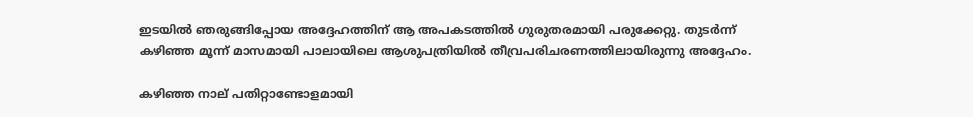ഇടയിൽ ഞരുങ്ങിപ്പോയ അദ്ദേഹത്തിന് ആ അപകടത്തിൽ ഗുരുതരമായി പരുക്കേറ്റു. തുടർന്ന് കഴിഞ്ഞ മൂന്ന് മാസമായി പാലായിലെ ആശുപത്രിയിൽ തീവ്രപരിചരണത്തിലായിരുന്നു അദ്ദേഹം.

കഴിഞ്ഞ നാല് പതിറ്റാണ്ടോളമായി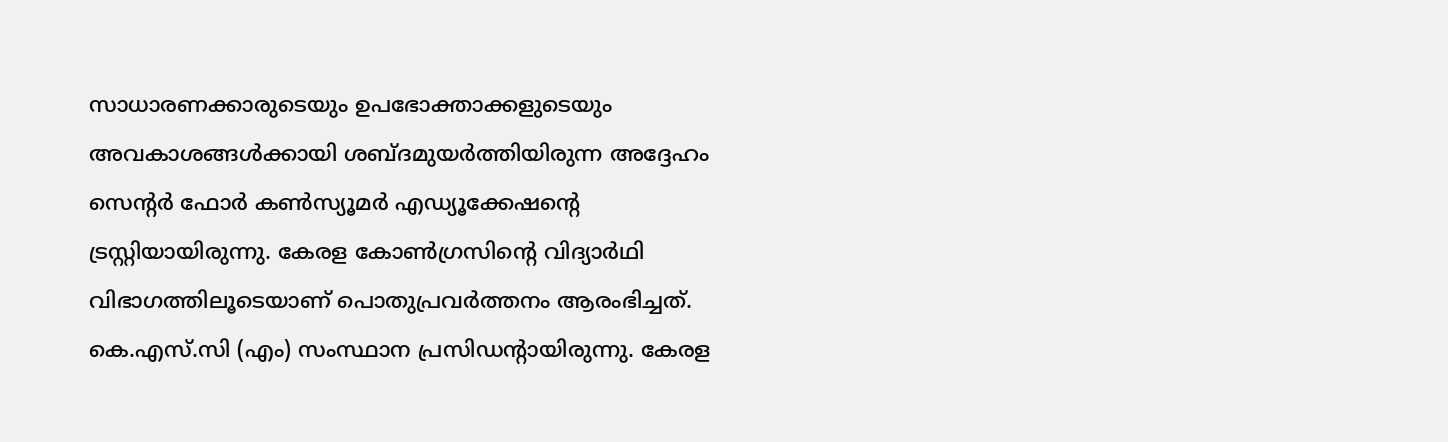സാധാരണക്കാരുടെയും ഉപഭോക്താക്കളുടെയും അവകാശങ്ങൾക്കായി ശബ്ദമുയർത്തിയിരുന്ന അദ്ദേഹം സെന്റർ ഫോർ കൺസ്യൂമർ എഡ്യൂക്കേഷന്റെ ട്രസ്റ്റിയായിരുന്നു. കേരള കോൺഗ്രസിന്റെ വിദ്യാർഥി വിഭാഗത്തിലൂടെയാണ് പൊതുപ്രവർത്തനം ആരംഭിച്ചത്. കെ.എസ്.സി (എം) സംസ്ഥാന പ്രസിഡന്റായിരുന്നു. കേരള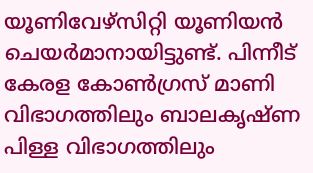യൂണിവേഴ്‌സിറ്റി യൂണിയൻ ചെയർമാനായിട്ടുണ്ട്. പിന്നീട് കേരള കോൺഗ്രസ് മാണി വിഭാഗത്തിലും ബാലകൃഷ്ണ പിള്ള വിഭാഗത്തിലും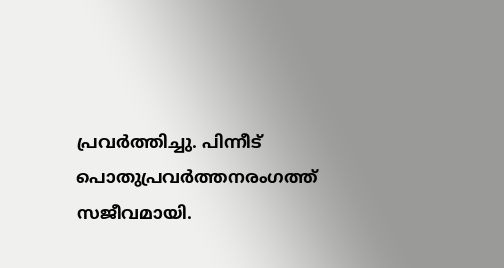പ്രവർത്തിച്ചു. പിന്നീട് പൊതുപ്രവർത്തനരംഗത്ത് സജീവമായി.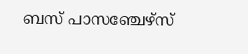ബസ് പാസഞ്ചേഴ്‌സ്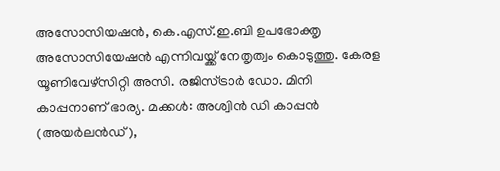അസോസിയഷൻ, കെ.എസ്.ഇ.ബി ഉപഭോക്തൃ അസോസിയേഷൻ എന്നിവയ്ക്ക് നേതൃത്വം കൊടുത്തു. കേരള യൂണിവേഴ്‌സിറ്റി അസി. രജിസ്ട്രാർ ഡോ. മിനി കാപ്പനാണ് ഭാര്യ. മക്കൾ: അശ്വിൻ ഡി കാപ്പൻ (അയർലൻഡ്),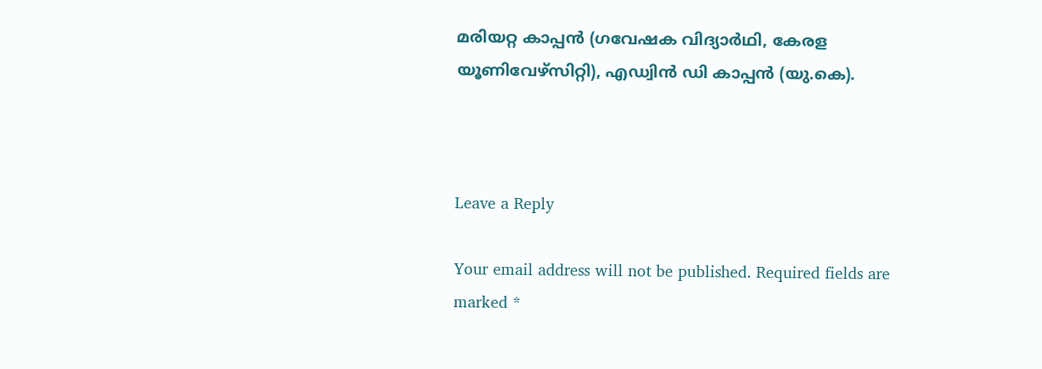മരിയറ്റ കാപ്പൻ (ഗവേഷക വിദ്യാർഥി, കേരള യൂണിവേഴ്സിറ്റി), എഡ്വിൻ ഡി കാപ്പൻ (യു.കെ).



Leave a Reply

Your email address will not be published. Required fields are marked *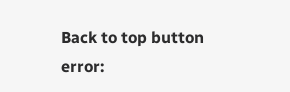Back to top button
error: